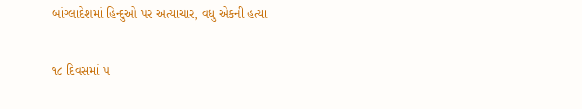બાંગ્લાદેશમાં હિન્દુઓ પર અત્યાચાર, વધુ એકની હત્યા

૧૮ દિવસમાં ૫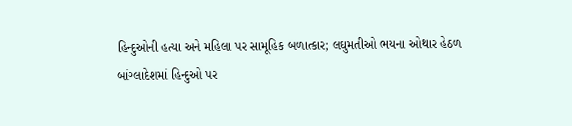હિન્દુઓની હત્યા અને મહિલા પર સામૂહિક બળાત્કાર; લઘુમતીઓ ભયના ઓથાર હેઠળ
બાંગ્લાદેશમાં હિન્દુઓ પર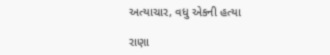અત્યાચાર, વધુ એકની હત્યા

રાણા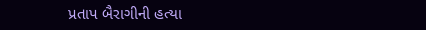પ્રતાપ બૈરાગીની હત્યા